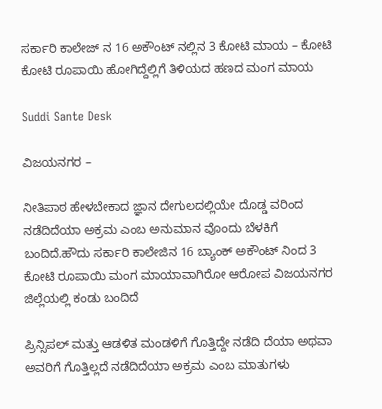ಸರ್ಕಾರಿ ಕಾಲೇಜ್ ನ 16 ಅಕೌಂಟ್ ನಲ್ಲಿನ 3 ಕೋಟಿ ಮಾಯ – ಕೋಟಿ ಕೋಟಿ ರೂಪಾಯಿ ಹೋಗಿದ್ದೆಲ್ಲಿಗೆ ತಿಳಿಯದ ಹಣದ ಮಂಗ ಮಾಯ

Suddi Sante Desk

ವಿಜಯನಗರ –

ನೀತಿಪಾಠ ಹೇಳಬೇಕಾದ ಜ್ಞಾನ ದೇಗುಲದಲ್ಲಿಯೇ ದೊಡ್ಡ ವರಿಂದ ನಡೆದಿದೆಯಾ ಅಕ್ರಮ ಎಂಬ ಅನುಮಾನ ವೊಂದು ಬೆಳಕಿಗೆ ಬಂದಿದೆ.ಹೌದು ಸರ್ಕಾರಿ ‌ಕಾಲೇಜಿನ 16 ಬ್ಯಾಂಕ್ ಅಕೌಂಟ್ ನಿಂದ‌ 3 ಕೋಟಿ ರೂಪಾಯಿ ಮಂಗ ಮಾಯಾವಾಗಿರೋ ಆರೋಪ ವಿಜಯನಗರ ಜಿಲ್ಲೆಯಲ್ಲಿ ಕಂಡು ಬಂದಿದೆ

ಪ್ರಿನ್ಸಿಪಲ್ ಮತ್ತು ಆಡಳಿತ ಮಂಡಳಿಗೆ ಗೊತ್ತಿದ್ದೇ ನಡೆದಿ ದೆಯಾ ಅಥವಾ ಅವರಿಗೆ ಗೊತ್ತಿಲ್ಲದೆ ನಡೆದಿದೆಯಾ ಅಕ್ರಮ ಎಂಬ ಮಾತುಗಳು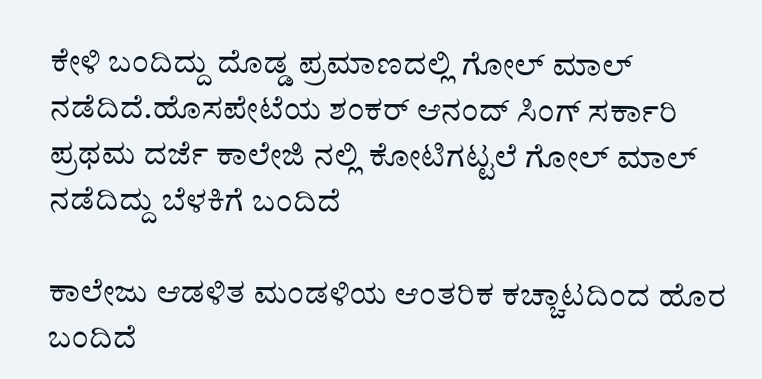ಕೇಳಿ ಬಂದಿದ್ದು ದೊಡ್ಡ ಪ್ರಮಾಣದಲ್ಲಿ ಗೋಲ್ ಮಾಲ್ ನಡೆದಿದೆ.ಹೊಸಪೇಟೆಯ ಶಂಕರ್ ಆನಂದ್ ಸಿಂಗ್ ಸರ್ಕಾರಿ ಪ್ರಥಮ ದರ್ಜೆ ಕಾಲೇಜಿ ನಲ್ಲಿ ಕೋಟಿಗಟ್ಟಲೆ ಗೋಲ್ ಮಾಲ್ ನಡೆದಿದ್ದು ಬೆಳಕಿಗೆ ಬಂದಿದೆ

ಕಾಲೇಜು ಆಡಳಿತ ಮಂಡಳಿಯ ಆಂತರಿಕ ಕಚ್ಚಾಟದಿಂದ ಹೊರ ಬಂದಿದೆ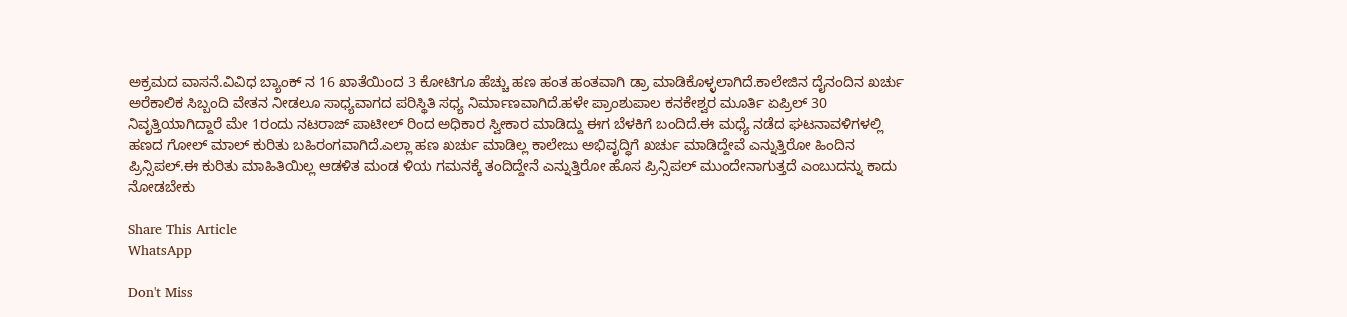ಅಕ್ರಮದ ವಾಸನೆ.ವಿವಿಧ ಬ್ಯಾಂಕ್ ನ 16 ಖಾತೆಯಿಂದ 3 ಕೋಟಿಗೂ ಹೆಚ್ಚು ಹಣ ಹಂತ ಹಂತವಾಗಿ ಡ್ರಾ ಮಾಡಿಕೊಳ್ಳಲಾಗಿದೆ.ಕಾಲೇಜಿನ ದೈನಂದಿನ ಖರ್ಚು ಅರೆಕಾಲಿಕ ಸಿಬ್ಬಂದಿ ವೇತನ ನೀಡಲೂ ಸಾಧ್ಯವಾಗದ ಪರಿಸ್ಥಿತಿ ಸಧ್ಯ ನಿರ್ಮಾಣವಾಗಿದೆ.ಹಳೇ ಪ್ರಾಂಶುಪಾಲ ಕನಕೇಶ್ವರ ಮೂರ್ತಿ ಏಪ್ರಿಲ್ 30 ನಿವೃತ್ತಿಯಾಗಿದ್ದಾರೆ ಮೇ 1ರಂದು ನಟರಾಜ್ ಪಾಟೀಲ್ ರಿಂದ ಅಧಿಕಾರ ಸ್ವೀಕಾರ ಮಾಡಿದ್ದು ಈಗ ಬೆಳಕಿಗೆ ಬಂದಿದೆ.ಈ ಮಧ್ಯೆ ನಡೆದ ಘಟನಾವಳಿಗಳಲ್ಲಿ ಹಣದ ಗೋಲ್ ಮಾಲ್ ಕುರಿತು ಬಹಿರಂಗವಾಗಿದೆ.ಎಲ್ಲಾ ಹಣ ಖರ್ಚು ಮಾಡಿಲ್ಲ ಕಾಲೇಜು ಅಭಿವೃದ್ಧಿಗೆ ಖರ್ಚು ಮಾಡಿದ್ದೇವೆ ಎನ್ನುತ್ತಿರೋ ಹಿಂದಿನ ಪ್ರಿನ್ಸಿಪಲ್‌.ಈ ಕುರಿತು ಮಾಹಿತಿಯಿಲ್ಲ ಆಡಳಿತ ಮಂಡ ಳಿಯ ಗಮನಕ್ಕೆ ತಂದಿದ್ದೇನೆ ಎನ್ನುತ್ತಿರೋ ಹೊಸ ಪ್ರಿನ್ಸಿಪಲ್ ಮುಂದೇನಾಗುತ್ತದೆ ಎಂಬುದನ್ನು ಕಾದು ನೋಡಬೇಕು

Share This Article
WhatsApp

Don't Miss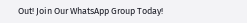Out! Join Our WhatsApp Group Today!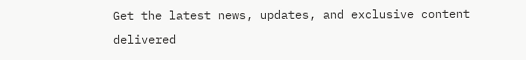Get the latest news, updates, and exclusive content delivered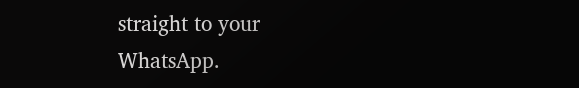straight to your WhatsApp.